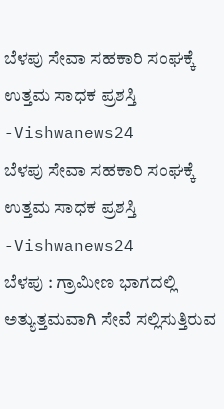ಬೆಳಪು ಸೇವಾ ಸಹಕಾರಿ ಸಂಘಕ್ಕೆ ಉತ್ತಮ ಸಾಧಕ ಪ್ರಶಸ್ತಿ -Vishwanews24
ಬೆಳಪು ಸೇವಾ ಸಹಕಾರಿ ಸಂಘಕ್ಕೆ ಉತ್ತಮ ಸಾಧಕ ಪ್ರಶಸ್ತಿ -Vishwanews24
ಬೆಳಪು : ಗ್ರಾಮೀಣ ಭಾಗದಲ್ಲಿ ಅತ್ಯುತ್ತಮವಾಗಿ ಸೇವೆ ಸಲ್ಲಿಸುತ್ತಿರುವ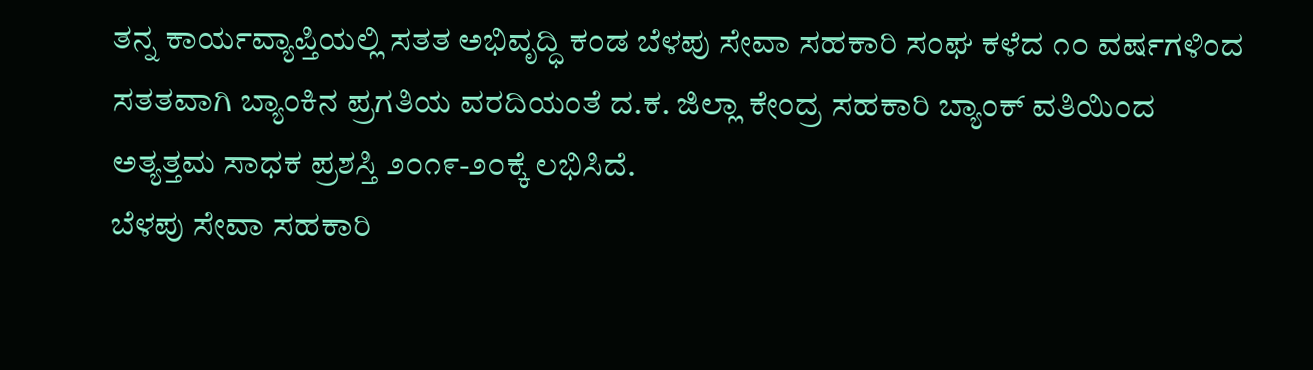ತನ್ನ ಕಾರ್ಯವ್ಯಾಪ್ತಿಯಲ್ಲಿ ಸತತ ಅಭಿವೃದ್ಧಿ ಕಂಡ ಬೆಳಪು ಸೇವಾ ಸಹಕಾರಿ ಸಂಘ ಕಳೆದ ೧೦ ವರ್ಷಗಳಿಂದ ಸತತವಾಗಿ ಬ್ಯಾಂಕಿನ ಪ್ರಗತಿಯ ವರದಿಯಂತೆ ದ.ಕ. ಜಿಲ್ಲಾ ಕೇಂದ್ರ ಸಹಕಾರಿ ಬ್ಯಾಂಕ್ ವತಿಯಿಂದ ಅತ್ಯತ್ತಮ ಸಾಧಕ ಪ್ರಶಸ್ತಿ ೨೦೧೯-೨೦ಕ್ಕೆ ಲಭಿಸಿದೆ.
ಬೆಳಪು ಸೇವಾ ಸಹಕಾರಿ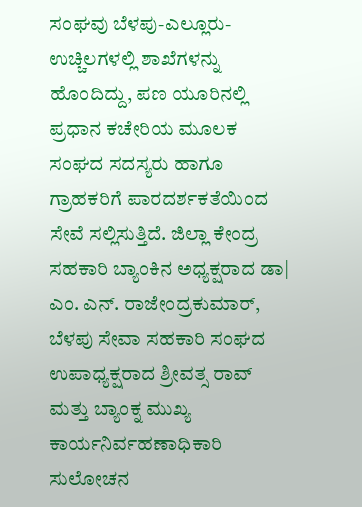ಸಂಘವು ಬೆಳಪು-ಎಲ್ಲೂರು-ಉಚ್ಚಿಲಗಳಲ್ಲಿ ಶಾಖೆಗಳನ್ನು ಹೊಂದಿದ್ದು, ಪಣ ಯೂರಿನಲ್ಲಿ ಪ್ರಧಾನ ಕಚೇರಿಯ ಮೂಲಕ ಸಂಘದ ಸದಸ್ಯರು ಹಾಗೂ ಗ್ರಾಹಕರಿಗೆ ಪಾರದರ್ಶಕತೆಯಿಂದ ಸೇವೆ ಸಲ್ಲಿಸುತ್ತಿದೆ. ಜಿಲ್ಲಾ ಕೇಂದ್ರ ಸಹಕಾರಿ ಬ್ಯಾಂಕಿನ ಅಧ್ಯಕ್ಷರಾದ ಡಾ| ಎಂ. ಎನ್. ರಾಜೇಂದ್ರಕುಮಾರ್, ಬೆಳಪು ಸೇವಾ ಸಹಕಾರಿ ಸಂಘದ ಉಪಾಧ್ಯಕ್ಷರಾದ ಶ್ರೀವತ್ಸ ರಾವ್ ಮತ್ತು ಬ್ಯಾಂಕ್ನ ಮುಖ್ಯ ಕಾರ್ಯನಿರ್ವಹಣಾಧಿಕಾರಿ ಸುಲೋಚನ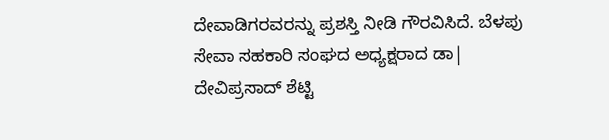ದೇವಾಡಿಗರವರನ್ನು ಪ್ರಶಸ್ತಿ ನೀಡಿ ಗೌರವಿಸಿದೆ. ಬೆಳಪು ಸೇವಾ ಸಹಕಾರಿ ಸಂಘದ ಅಧ್ಯಕ್ಷರಾದ ಡಾ| ದೇವಿಪ್ರಸಾದ್ ಶೆಟ್ಟಿ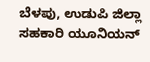ಬೆಳಪು, ಉಡುಪಿ ಜಿಲ್ಲಾ ಸಹಕಾರಿ ಯೂನಿಯನ್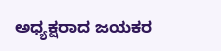ಅಧ್ಯಕ್ಷರಾದ ಜಯಕರ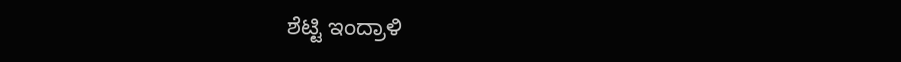ಶೆಟ್ಟಿ ಇಂದ್ರಾಳಿ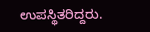ಉಪಸ್ಥಿತರಿದ್ದರು.